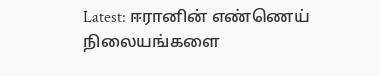Latest: ஈரானின் எண்ணெய் நிலையங்களை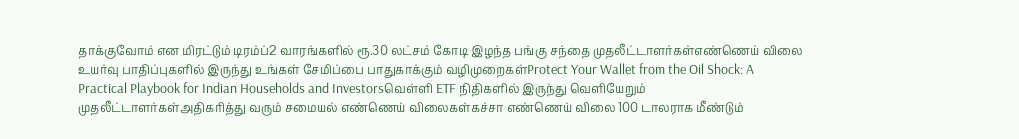தாக்குவோம் என மிரட்டும் டிரம்ப்2 வாரங்களில் ரூ.30 லட்சம் கோடி இழந்த பங்கு சந்தை முதலீட்டாளர்கள்எண்ணெய் விலை உயர்வு பாதிப்புகளில் இருந்து உங்கள் சேமிப்பை பாதுகாக்கும் வழிமுறைகள்Protect Your Wallet from the Oil Shock: A Practical Playbook for Indian Households and Investorsவெள்ளி ETF நிதிகளில் இருந்து வெளியேறும் முதலீட்டாளர்கள்அதிகரித்து வரும் சமையல் எண்ணெய் விலைகள்கச்சா எண்ணெய் விலை 100 டாலராக மீண்டும்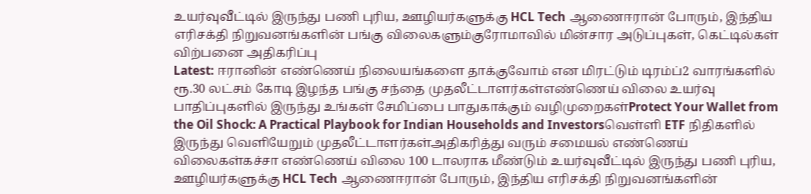உயர்வுவீட்டில் இருந்து பணி புரிய, ஊழியர்களுக்கு HCL Tech ஆணைஈரான் போரும், இந்திய எரிசக்தி நிறுவனங்களின் பங்கு விலைகளும்குரோமாவில் மின்சார அடுப்புகள், கெட்டில்கள் விற்பனை அதிகரிப்பு
Latest: ஈரானின் எண்ணெய் நிலையங்களை தாக்குவோம் என மிரட்டும் டிரம்ப்2 வாரங்களில் ரூ.30 லட்சம் கோடி இழந்த பங்கு சந்தை முதலீட்டாளர்கள்எண்ணெய் விலை உயர்வு பாதிப்புகளில் இருந்து உங்கள் சேமிப்பை பாதுகாக்கும் வழிமுறைகள்Protect Your Wallet from the Oil Shock: A Practical Playbook for Indian Households and Investorsவெள்ளி ETF நிதிகளில் இருந்து வெளியேறும் முதலீட்டாளர்கள்அதிகரித்து வரும் சமையல் எண்ணெய் விலைகள்கச்சா எண்ணெய் விலை 100 டாலராக மீண்டும் உயர்வுவீட்டில் இருந்து பணி புரிய, ஊழியர்களுக்கு HCL Tech ஆணைஈரான் போரும், இந்திய எரிசக்தி நிறுவனங்களின்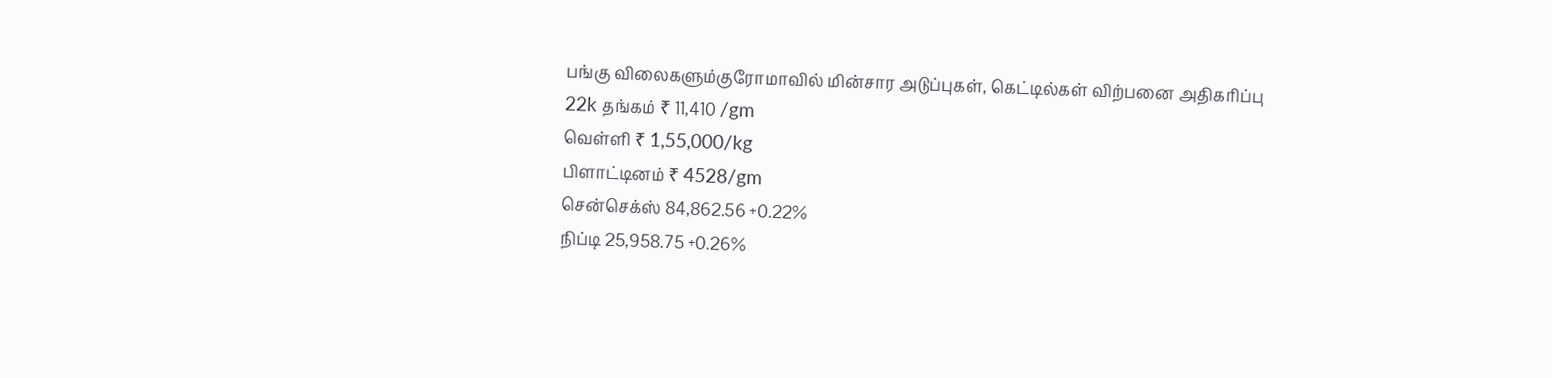பங்கு விலைகளும்குரோமாவில் மின்சார அடுப்புகள், கெட்டில்கள் விற்பனை அதிகரிப்பு
22k தங்கம் ₹ 11,410 /gm
வெள்ளி ₹ 1,55,000/kg
பிளாட்டினம் ₹ 4528/gm
சென்செக்ஸ் 84,862.56 +0.22%
நிப்டி 25,958.75 +0.26%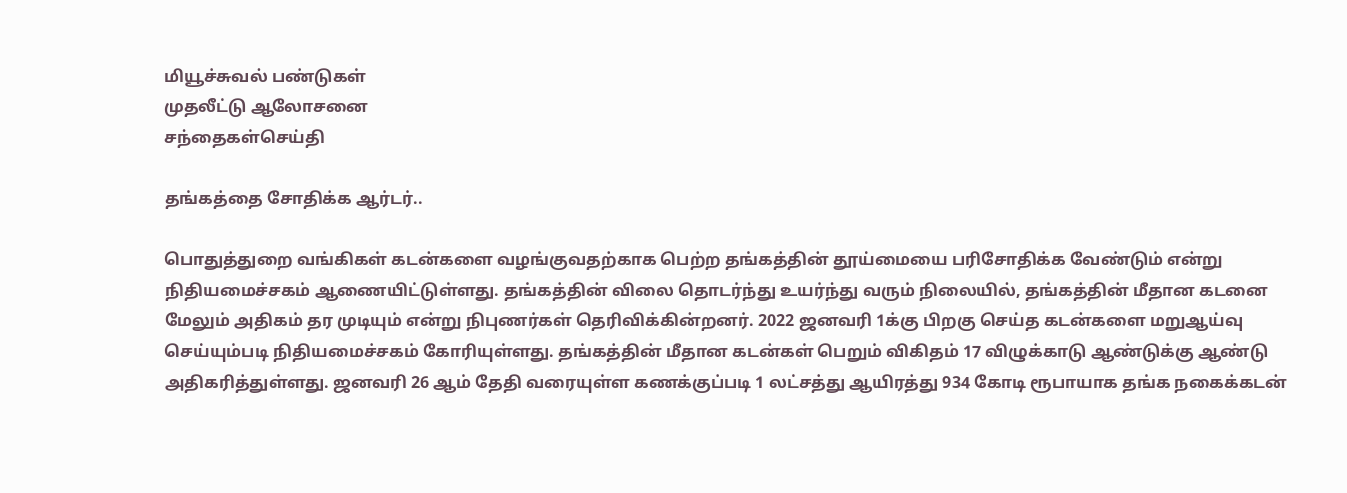மியூச்சுவல் பண்டுகள்
முதலீட்டு ஆலோசனை
சந்தைகள்செய்தி

தங்கத்தை சோதிக்க ஆர்டர்..

பொதுத்துறை வங்கிகள் கடன்களை வழங்குவதற்காக பெற்ற தங்கத்தின் தூய்மையை பரிசோதிக்க வேண்டும் என்று நிதியமைச்சகம் ஆணையிட்டுள்ளது. தங்கத்தின் விலை தொடர்ந்து உயர்ந்து வரும் நிலையில், தங்கத்தின் மீதான கடனை மேலும் அதிகம் தர முடியும் என்று நிபுணர்கள் தெரிவிக்கின்றனர். 2022 ஜனவரி 1க்கு பிறகு செய்த கடன்களை மறுஆய்வு செய்யும்படி நிதியமைச்சகம் கோரியுள்ளது. தங்கத்தின் மீதான கடன்கள் பெறும் விகிதம் 17 விழுக்காடு ஆண்டுக்கு ஆண்டு அதிகரித்துள்ளது. ஜனவரி 26 ஆம் தேதி வரையுள்ள கணக்குப்படி 1 லட்சத்து ஆயிரத்து 934 கோடி ரூபாயாக தங்க நகைக்கடன்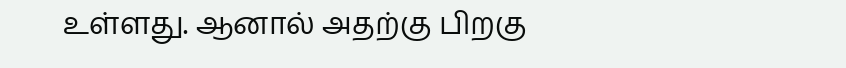உள்ளது. ஆனால் அதற்கு பிறகு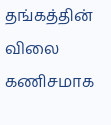தங்கத்தின் விலை கணிசமாக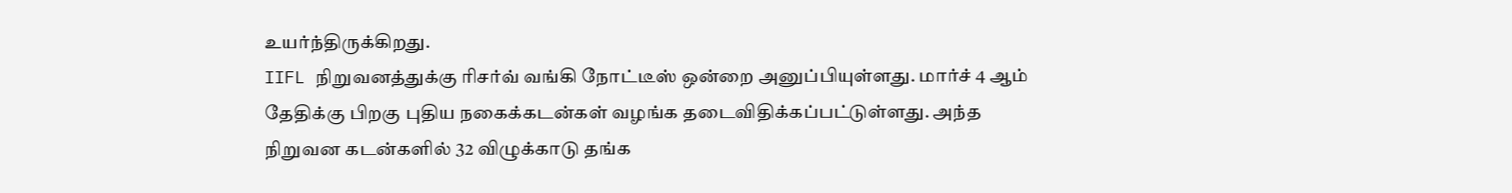உயர்ந்திருக்கிறது.
IIFL நிறுவனத்துக்கு ரிசர்வ் வங்கி நோட்டீஸ் ஒன்றை அனுப்பியுள்ளது. மார்ச் 4 ஆம் தேதிக்கு பிறகு புதிய நகைக்கடன்கள் வழங்க தடைவிதிக்கப்பட்டுள்ளது. அந்த நிறுவன கடன்களில் 32 விழுக்காடு தங்க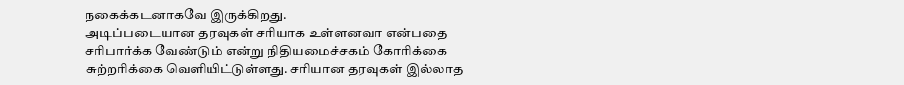நகைக்கடனாகவே இருக்கிறது.
அடிப்படையான தரவுகள் சரியாக உள்ளனவா என்பதை சரிபார்க்க வேண்டும் என்று நிதியமைச்சகம் கோரிக்கை சுற்றரிக்கை வெளியிட்டுள்ளது. சரியான தரவுகள் இல்லாத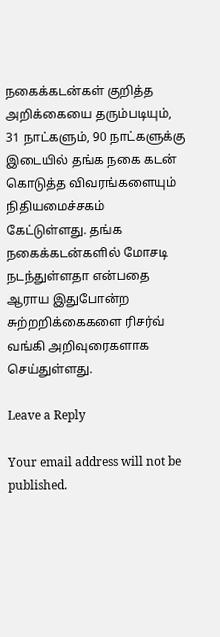நகைக்கடன்கள் குறித்த அறிக்கையை தரும்படியும், 31 நாட்களும், 90 நாட்களுக்கு இடையில் தங்க நகை கடன் கொடுத்த விவரங்களையும் நிதியமைச்சகம் கேட்டுள்ளது. தங்க நகைக்கடன்களில் மோசடி நடந்துள்ளதா என்பதை ஆராய இதுபோன்ற சுற்றறிக்கைகளை ரிசர்வ் வங்கி அறிவுரைகளாக செய்துள்ளது.

Leave a Reply

Your email address will not be published.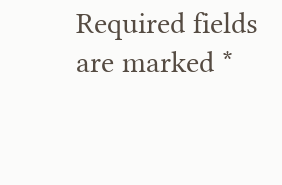Required fields are marked *